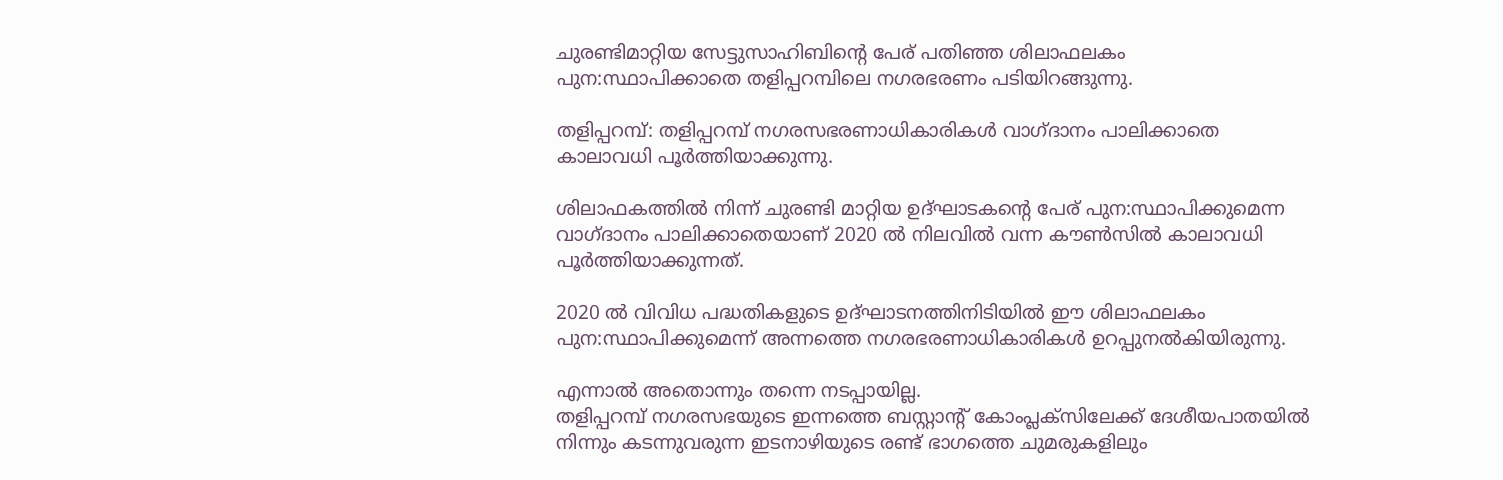ചുരണ്ടിമാറ്റിയ സേട്ടുസാഹിബിന്റെ പേര് പതിഞ്ഞ ശിലാഫലകം പുന:സ്ഥാപിക്കാതെ തളിപ്പറമ്പിലെ നഗരഭരണം പടിയിറങ്ങുന്നു.

തളിപ്പറമ്പ്: തളിപ്പറമ്പ് നഗരസഭരണാധികാരികള്‍ വാഗ്ദാനം പാലിക്കാതെ കാലാവധി പൂര്‍ത്തിയാക്കുന്നു.

ശിലാഫകത്തില്‍ നിന്ന് ചുരണ്ടി മാറ്റിയ ഉദ്ഘാടകന്റെ പേര് പുന:സ്ഥാപിക്കുമെന്ന വാഗ്ദാനം പാലിക്കാതെയാണ് 2020 ല്‍ നിലവില്‍ വന്ന കൗണ്‍സില്‍ കാലാവധി പൂര്‍ത്തിയാക്കുന്നത്.

2020 ല്‍ വിവിധ പദ്ധതികളുടെ ഉദ്ഘാടനത്തിനിടിയില്‍ ഈ ശിലാഫലകം പുന:സ്ഥാപിക്കുമെന്ന് അന്നത്തെ നഗരഭരണാധികാരികള്‍ ഉറപ്പുനല്‍കിയിരുന്നു.

എന്നാല്‍ അതൊന്നും തന്നെ നടപ്പായില്ല.
തളിപ്പറമ്പ് നഗരസഭയുടെ ഇന്നത്തെ ബസ്റ്റാന്റ് കോംപ്ലക്‌സിലേക്ക് ദേശീയപാതയില്‍ നിന്നും കടന്നുവരുന്ന ഇടനാഴിയുടെ രണ്ട് ഭാഗത്തെ ചുമരുകളിലും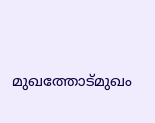മുഖത്തോട്മുഖം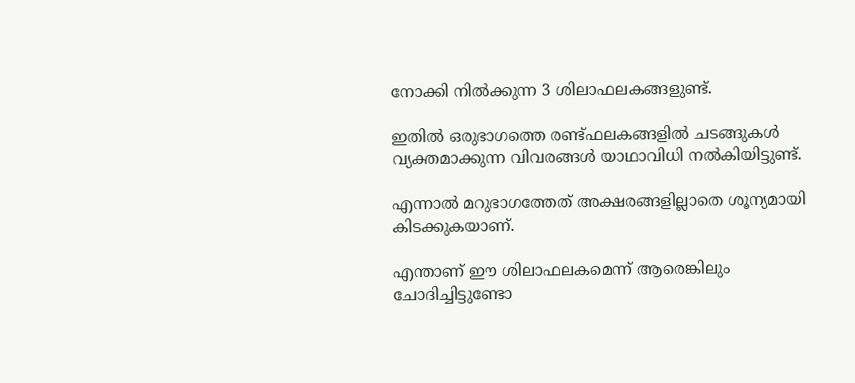നോക്കി നില്‍ക്കുന്ന 3 ശിലാഫലകങ്ങളുണ്ട്.

ഇതില്‍ ഒരുഭാഗത്തെ രണ്ട്ഫലകങ്ങളില്‍ ചടങ്ങുകള്‍ വ്യക്തമാക്കുന്ന വിവരങ്ങള്‍ യാഥാവിധി നല്‍കിയിട്ടുണ്ട്.

എന്നാല്‍ മറുഭാഗത്തേത് അക്ഷരങ്ങളില്ലാതെ ശൂന്യമായി കിടക്കുകയാണ്.

എന്താണ് ഈ ശിലാഫലകമെന്ന് ആരെങ്കിലും ചോദിച്ചിട്ടുണ്ടോ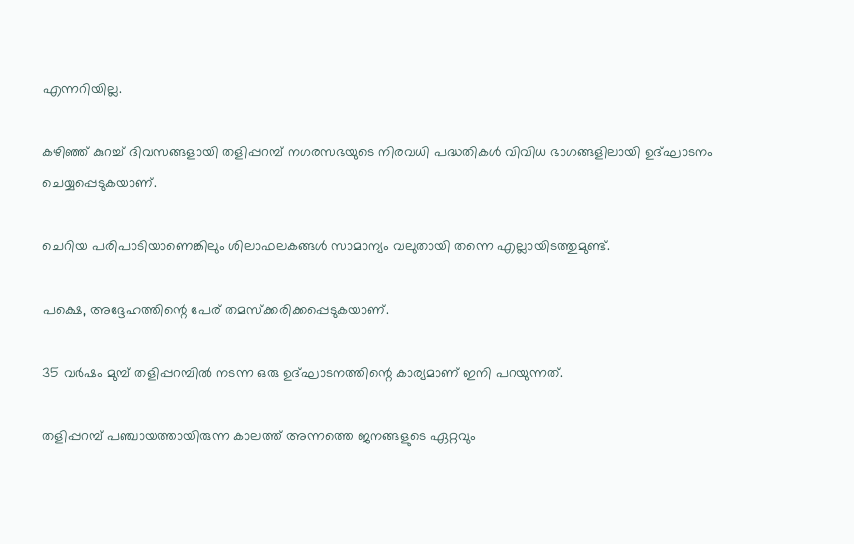എന്നറിയില്ല.

കഴിഞ്ഞ് കുറച്ച് ദിവസങ്ങളായി തളിപ്പറമ്പ് നഗരസഭയുടെ നിരവധി പദ്ധതികള്‍ വിവിധ ഭാഗങ്ങളിലായി ഉദ്ഘാടനം ചെയ്യപ്പെടുകയാണ്.

ചെറിയ പരിപാടിയാണെങ്കിലും ശിലാഫലകങ്ങള്‍ സാമാന്യം വലുതായി തന്നെ എല്ലായിടത്തുമുണ്ട്.

പക്ഷെ, അദ്ദേഹത്തിന്റെ പേര് തമസ്‌ക്കരിക്കപ്പെടുകയാണ്.

35 വര്‍ഷം മുമ്പ് തളിപ്പറമ്പില്‍ നടന്ന ഒരു ഉദ്ഘാടനത്തിന്റെ കാര്യമാണ് ഇനി പറയുന്നത്.

തളിപ്പറമ്പ് പഞ്ചായത്തായിരുന്ന കാലത്ത് അന്നത്തെ ജനങ്ങളുടെ ഏറ്റവും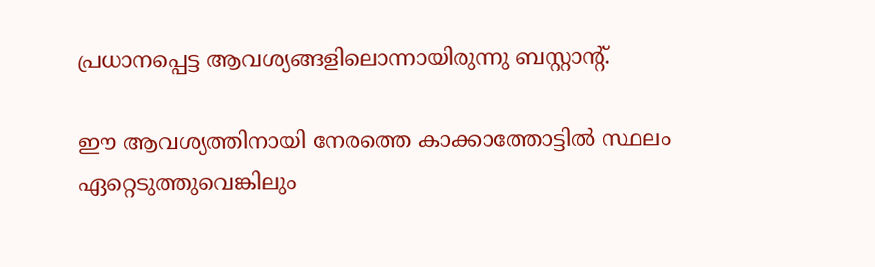പ്രധാനപ്പെട്ട ആവശ്യങ്ങളിലൊന്നായിരുന്നു ബസ്റ്റാന്റ്.

ഈ ആവശ്യത്തിനായി നേരത്തെ കാക്കാത്തോട്ടില്‍ സ്ഥലം ഏറ്റെടുത്തുവെങ്കിലും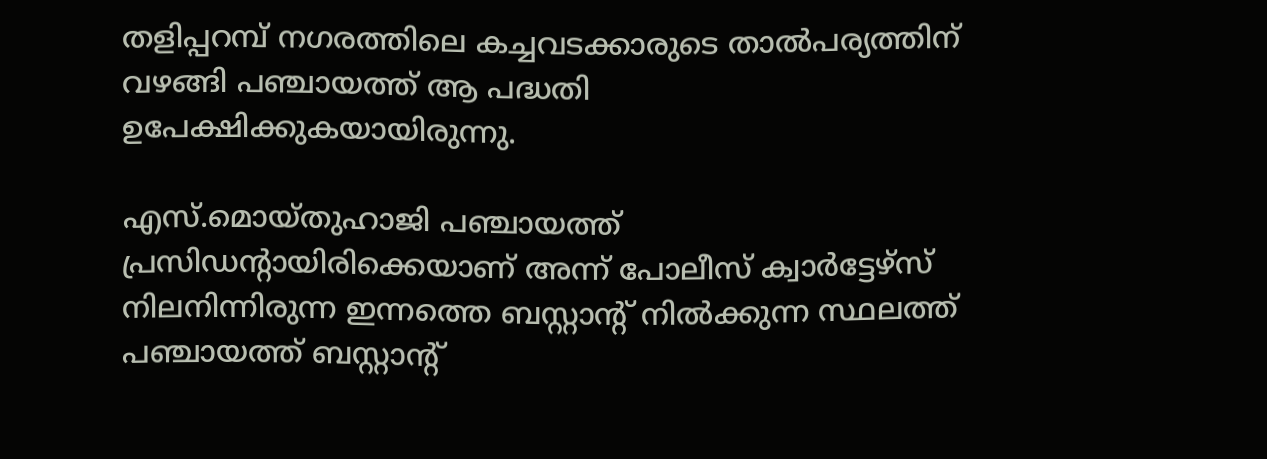തളിപ്പറമ്പ് നഗരത്തിലെ കച്ചവടക്കാരുടെ താല്‍പര്യത്തിന് വഴങ്ങി പഞ്ചായത്ത് ആ പദ്ധതി ഉപേക്ഷിക്കുകയായിരുന്നു.

എസ്.മൊയ്തുഹാജി പഞ്ചായത്ത് പ്രസിഡന്റായിരിക്കെയാണ് അന്ന് പോലീസ് ക്വാര്‍ട്ടേഴ്‌സ് നിലനിന്നിരുന്ന ഇന്നത്തെ ബസ്റ്റാന്റ് നില്‍ക്കുന്ന സ്ഥലത്ത് പഞ്ചായത്ത് ബസ്റ്റാന്റ്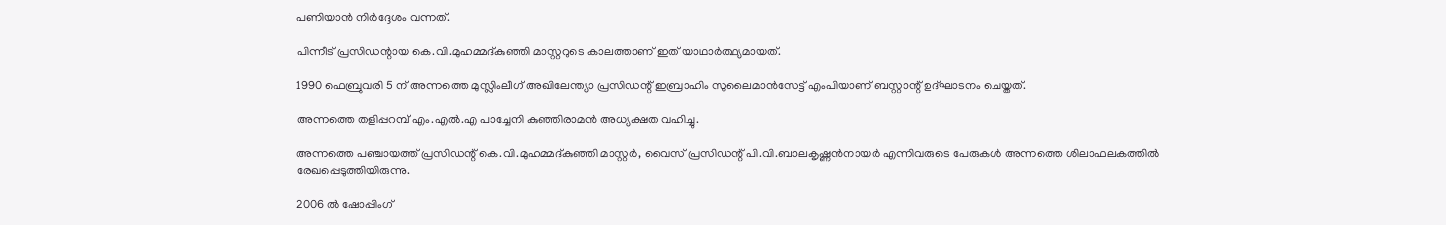പണിയാന്‍ നിര്‍ദ്ദേശം വന്നത്.

പിന്നീട് പ്രസിഡന്റായ കെ.വി.മുഹമ്മദ്കുഞ്ഞി മാസ്റ്ററുടെ കാലത്താണ് ഇത് യാഥാര്‍ത്ഥ്യമായത്.

1990 ഫെബ്രുവരി 5 ന് അന്നത്തെ മുസ്ലിംലീഗ് അഖിലേന്ത്യാ പ്രസിഡന്റ് ഇബ്രാഹിം സുലൈമാന്‍സേട്ട് എംപിയാണ് ബസ്റ്റാന്റ് ഉദ്ഘാടനം ചെയ്തത്.

അന്നത്തെ തളിപ്പറമ്പ് എം.എല്‍.എ പാച്ചേനി കുഞ്ഞിരാമന്‍ അധ്യക്ഷത വഹിച്ചു.

അന്നത്തെ പഞ്ചായത്ത് പ്രസിഡന്റ് കെ.വി.മുഹമ്മദ്കുഞ്ഞി മാസ്റ്റര്‍, വൈസ് പ്രസിഡന്റ് പി.വി.ബാലകൃഷ്ണന്‍നായര്‍ എന്നിവരുടെ പേരുകള്‍ അന്നത്തെ ശിലാഫലകത്തില്‍ രേഖപ്പെടുത്തിയിരുന്നു.

2006 ല്‍ ഷോപ്പിംഗ്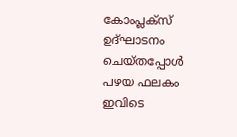കോംപ്ലക്‌സ് ഉദ്ഘാടനം ചെയ്തപ്പോള്‍ പഴയ ഫലകം ഇവിടെ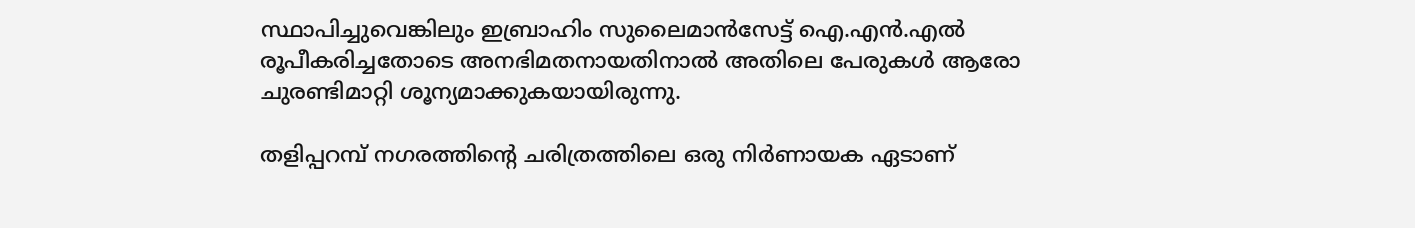സ്ഥാപിച്ചുവെങ്കിലും ഇബ്രാഹിം സുലൈമാന്‍സേട്ട് ഐ.എന്‍.എല്‍ രൂപീകരിച്ചതോടെ അനഭിമതനായതിനാല്‍ അതിലെ പേരുകള്‍ ആരോ ചുരണ്ടിമാറ്റി ശൂന്യമാക്കുകയായിരുന്നു.

തളിപ്പറമ്പ് നഗരത്തിന്റെ ചരിത്രത്തിലെ ഒരു നിര്‍ണായക ഏടാണ്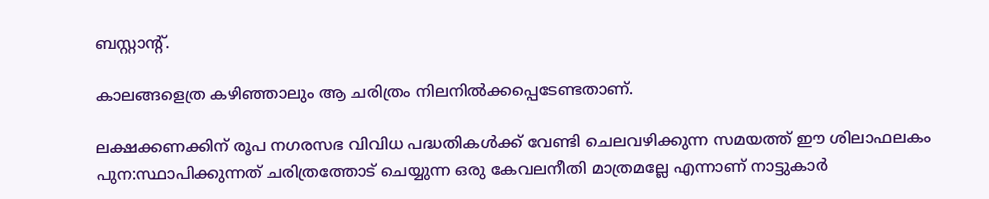ബസ്റ്റാന്റ്.

കാലങ്ങളെത്ര കഴിഞ്ഞാലും ആ ചരിത്രം നിലനില്‍ക്കപ്പെടേണ്ടതാണ്.

ലക്ഷക്കണക്കിന് രൂപ നഗരസഭ വിവിധ പദ്ധതികള്‍ക്ക് വേണ്ടി ചെലവഴിക്കുന്ന സമയത്ത് ഈ ശിലാഫലകം പുന:സ്ഥാപിക്കുന്നത് ചരിത്രത്തോട് ചെയ്യുന്ന ഒരു കേവലനീതി മാത്രമല്ലേ എന്നാണ് നാട്ടുകാര്‍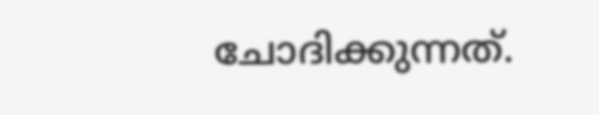ചോദിക്കുന്നത്.